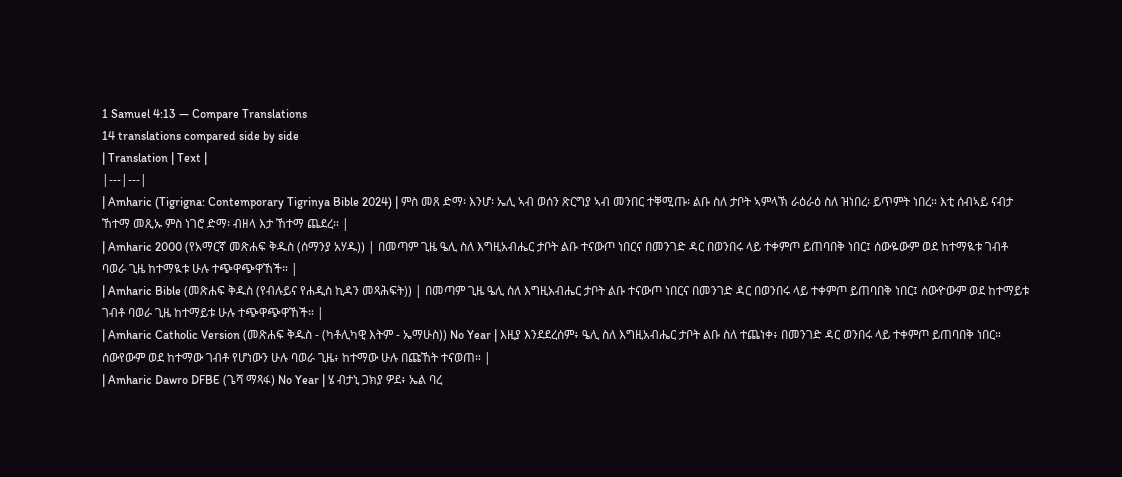1 Samuel 4:13 — Compare Translations
14 translations compared side by side
| Translation | Text |
|---|---|
| Amharic (Tigrigna: Contemporary Tigrinya Bible 2024) | ምስ መጸ ድማ፡ እንሆ፡ ኤሊ ኣብ ወሰን ጽርግያ ኣብ መንበር ተቐሚጡ፡ ልቡ ስለ ታቦት ኣምላኽ ራዕራዕ ስለ ዝነበረ፡ ይጥምት ነበረ። እቲ ሰብኣይ ናብታ ኸተማ መጺኡ ምስ ነገሮ ድማ፡ ብዘላ እታ ኸተማ ጨደረ። |
| Amharic 2000 (የአማርኛ መጽሐፍ ቅዱስ (ሰማንያ አሃዱ)) | በመጣም ጊዜ ዔሊ ስለ እግዚአብሔር ታቦት ልቡ ተናውጦ ነበርና በመንገድ ዳር በወንበሩ ላይ ተቀምጦ ይጠባበቅ ነበር፤ ሰውዬውም ወደ ከተማዪቱ ገብቶ ባወራ ጊዜ ከተማዪቱ ሁሉ ተጭዋጭዋኸች። |
| Amharic Bible (መጽሐፍ ቅዱስ (የብሉይና የሐዲስ ኪዳን መጻሕፍት)) | በመጣም ጊዜ ዔሊ ስለ እግዚአብሔር ታቦት ልቡ ተናውጦ ነበርና በመንገድ ዳር በወንበሩ ላይ ተቀምጦ ይጠባበቅ ነበር፤ ሰውዮውም ወደ ከተማይቱ ገብቶ ባወራ ጊዜ ከተማይቱ ሁሉ ተጭዋጭዋኸች። |
| Amharic Catholic Version (መጽሐፍ ቅዱስ - (ካቶሊካዊ እትም - ኤማሁስ)) No Year | እዚያ እንደደረሰም፥ ዔሊ ስለ እግዚአብሔር ታቦት ልቡ ስለ ተጨነቀ፥ በመንገድ ዳር ወንበሩ ላይ ተቀምጦ ይጠባበቅ ነበር። ሰውየውም ወደ ከተማው ገብቶ የሆነውን ሁሉ ባወራ ጊዜ፥ ከተማው ሁሉ በጩኸት ተናወጠ። |
| Amharic Dawro DFBE (ጌሻ ማጻፋ) No Year | ሄ ብታኒ ጋክያ ዎደ፥ ኤል ባረ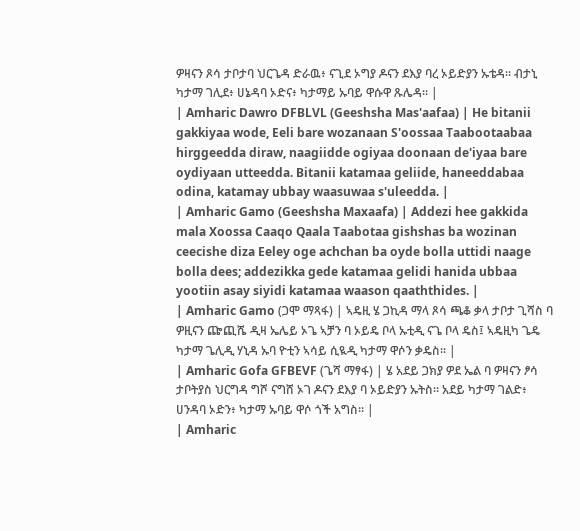ዎዛናን ጾሳ ታቦታባ ህርጌዳ ድራዉ፥ ናጊደ ኦግያ ዶናን ደእያ ባረ ኦይድያን ኡቴዳ። ብታኒ ካታማ ገሊደ፥ ሀኔዳባ ኦድና፥ ካታማይ ኡባይ ዋሱዋ ጹሌዳ። |
| Amharic Dawro DFBLVL (Geeshsha Mas'aafaa) | He bitanii gakkiyaa wode, Eeli bare wozanaan S'oossaa Taabootaabaa hirggeedda diraw, naagiidde ogiyaa doonaan de'iyaa bare oydiyaan utteedda. Bitanii katamaa geliide, haneeddabaa odina, katamay ubbay waasuwaa s'uleedda. |
| Amharic Gamo (Geeshsha Maxaafa) | Addezi hee gakkida mala Xoossa Caaqo Qaala Taabotaa gishshas ba wozinan ceecishe diza Eeley oge achchan ba oyde bolla uttidi naage bolla dees; addezikka gede katamaa gelidi hanida ubbaa yootiin asay siyidi katamaa waason qaaththides. |
| Amharic Gamo (ጋሞ ማጻፋ) | ኣዴዚ ሄ ጋኪዳ ማላ ጾሳ ጫቆ ቃላ ታቦታ ጊሻስ ባ ዎዚናን ጬጪሼ ዲዛ ኤሌይ ኦጌ ኣቻን ባ ኦይዴ ቦላ ኡቲዲ ናጌ ቦላ ዴስ፤ ኣዴዚካ ጌዴ ካታማ ጌሊዲ ሃኒዳ ኡባ ዮቲን ኣሳይ ሲዪዲ ካታማ ዋሶን ቃዴስ። |
| Amharic Gofa GFBEVF (ጌሻ ማፃፋ) | ሄ አደይ ጋክያ ዎደ ኤል ባ ዎዛናን ፆሳ ታቦትያስ ህርግዳ ግሾ ናግሸ ኦገ ዶናን ደእያ ባ ኦይድያን ኡትስ። አደይ ካታማ ገልድ፥ ሀንዳባ ኦድን፥ ካታማ ኡባይ ዋሶ ጎች አግስ። |
| Amharic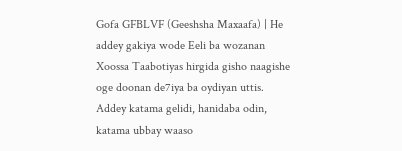Gofa GFBLVF (Geeshsha Maxaafa) | He addey gakiya wode Eeli ba wozanan Xoossa Taabotiyas hirgida gisho naagishe oge doonan de7iya ba oydiyan uttis. Addey katama gelidi, hanidaba odin, katama ubbay waaso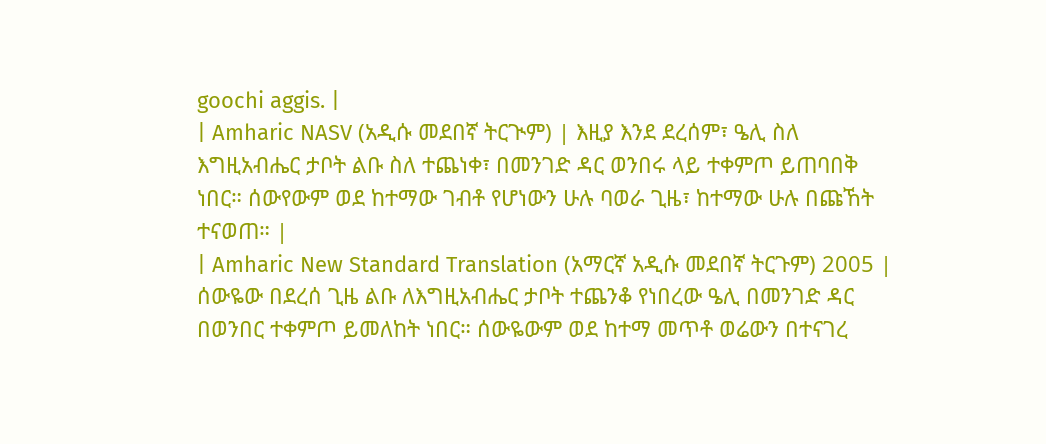goochi aggis. |
| Amharic NASV (አዲሱ መደበኛ ትርጒም) | እዚያ እንደ ደረሰም፣ ዔሊ ስለ እግዚአብሔር ታቦት ልቡ ስለ ተጨነቀ፣ በመንገድ ዳር ወንበሩ ላይ ተቀምጦ ይጠባበቅ ነበር። ሰውየውም ወደ ከተማው ገብቶ የሆነውን ሁሉ ባወራ ጊዜ፣ ከተማው ሁሉ በጩኸት ተናወጠ። |
| Amharic New Standard Translation (አማርኛ አዲሱ መደበኛ ትርጉም) 2005 | ሰውዬው በደረሰ ጊዜ ልቡ ለእግዚአብሔር ታቦት ተጨንቆ የነበረው ዔሊ በመንገድ ዳር በወንበር ተቀምጦ ይመለከት ነበር። ሰውዬውም ወደ ከተማ መጥቶ ወሬውን በተናገረ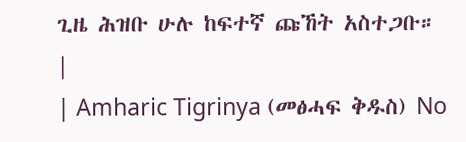ጊዜ ሕዝቡ ሁሉ ከፍተኛ ጩኸት አስተጋቡ። |
| Amharic Tigrinya (መፅሓፍ ቅዱስ) No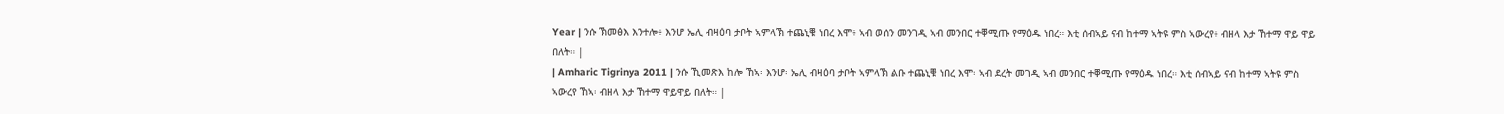Year | ንሱ ኽመፅእ እንተሎ፥ እንሆ ኤሊ ብዛዕባ ታቦት ኣምላኽ ተጨኒቑ ነበረ እሞ፥ ኣብ ወሰን መንገዲ ኣብ መንበር ተቐሚጡ የማዕዱ ነበረ። እቲ ሰብኣይ ናብ ከተማ ኣትዩ ምስ ኣውረየ፥ ብዘላ እታ ኸተማ ዋይ ዋይ በለት። |
| Amharic Tigrinya 2011 | ንሱ ኺመጽእ ከሎ ኸኣ፡ እንሆ፡ ኤሊ ብዛዕባ ታቦት ኣምላኽ ልቡ ተጨኒቑ ነበረ እሞ፡ ኣብ ደረት መገዲ ኣብ መንበር ተቐሚጡ የማዕዱ ነበረ። እቲ ሰብኣይ ናብ ከተማ ኣትዩ ምስ ኣውረየ ኸኣ፡ ብዘላ እታ ኸተማ ዋይዋይ በለት። |